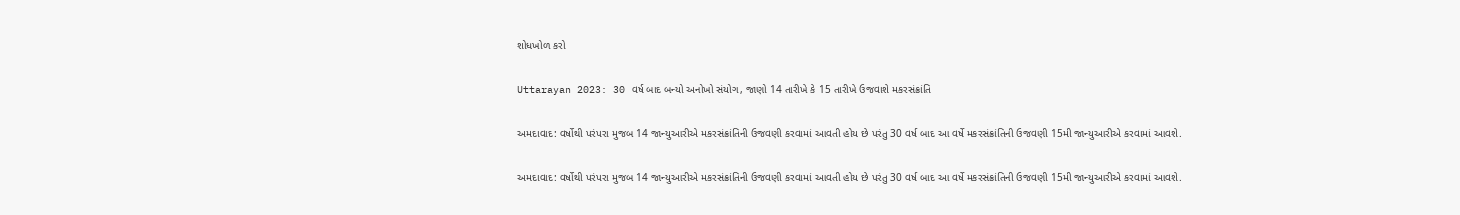શોધખોળ કરો

Uttarayan 2023: 30 વર્ષ બાદ બન્યો અનોખો સંયોગ, જાણો 14 તારીખે કે 15 તારીખે ઉજવાશે મકરસંક્રાંતિ

અમદાવાદ: વર્ષોથી પરંપરા મુજબ 14 જાન્યુઆરીએ મકરસંક્રાંતિની ઉજવણી કરવામાં આવતી હોય છે પરંતુ 30 વર્ષ બાદ આ વર્ષે મકરસંક્રાંતિની ઉજવણી 15મી જાન્યુઆરીએ કરવામાં આવશે.

અમદાવાદ: વર્ષોથી પરંપરા મુજબ 14 જાન્યુઆરીએ મકરસંક્રાંતિની ઉજવણી કરવામાં આવતી હોય છે પરંતુ 30 વર્ષ બાદ આ વર્ષે મકરસંક્રાંતિની ઉજવણી 15મી જાન્યુઆરીએ કરવામાં આવશે.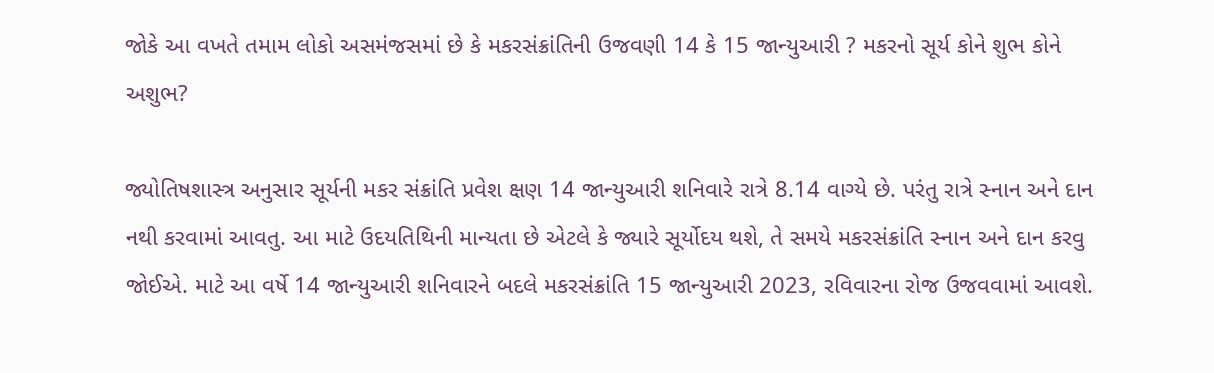જોકે આ વખતે તમામ લોકો અસમંજસમાં છે કે મકરસંક્રાંતિની ઉજવણી 14 કે 15 જાન્યુઆરી ? મકરનો સૂર્ય કોને શુભ કોને અશુભ?

જ્યોતિષશાસ્ત્ર અનુસાર સૂર્યની મકર સંક્રાંતિ પ્રવેશ ક્ષણ 14 જાન્યુઆરી શનિવારે રાત્રે 8.14 વાગ્યે છે. પરંતુ રાત્રે સ્નાન અને દાન નથી કરવામાં આવતુ. આ માટે ઉદયતિથિની માન્યતા છે એટલે કે જ્યારે સૂર્યોદય થશે, તે સમયે મકરસંક્રાંતિ સ્નાન અને દાન કરવુ જોઈએ. માટે આ વર્ષે 14 જાન્યુઆરી શનિવારને બદલે મકરસંક્રાંતિ 15 જાન્યુઆરી 2023, રવિવારના રોજ ઉજવવામાં આવશે.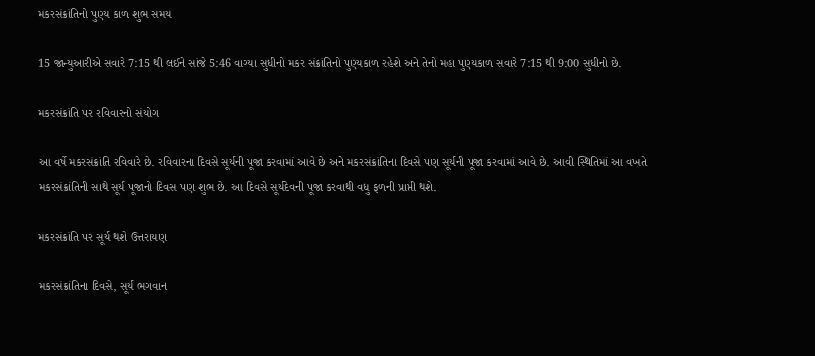મકરસંક્રાંતિનો પુણ્ય કાળ શુભ સમય

15 જાન્યુઆરીએ સવારે 7:15 થી લઈને સાંજે 5:46 વાગ્યા સુધીનો મકર સંક્રાંતિનો પુણ્યકાળ રહેશે અને તેનો મહા પુણ્યકાળ સવારે 7:15 થી 9:00 સુધીનો છે.

મકરસંક્રાંતિ પર રવિવારનો સંયોગ

આ વર્ષે મકરસંક્રાંતિ રવિવારે છે. રવિવારના દિવસે સૂર્યની પૂજા કરવામાં આવે છે અને મકરસંક્રાંતિના દિવસે પણ સૂર્યની પૂજા કરવામાં આવે છે. આવી સ્થિતિમાં આ વખતે મકરસંક્રાંતિની સાથે સૂર્ય પૂજાનો દિવસ પણ શુભ છે. આ દિવસે સૂર્યદેવની પૂજા કરવાથી વધુ ફળની પ્રાપ્તી થશે.

મકરસંક્રાંતિ પર સૂર્ય થશે ઉત્તરાયણ

મકરસંક્રાંતિના દિવસે, સૂર્ય ભગવાન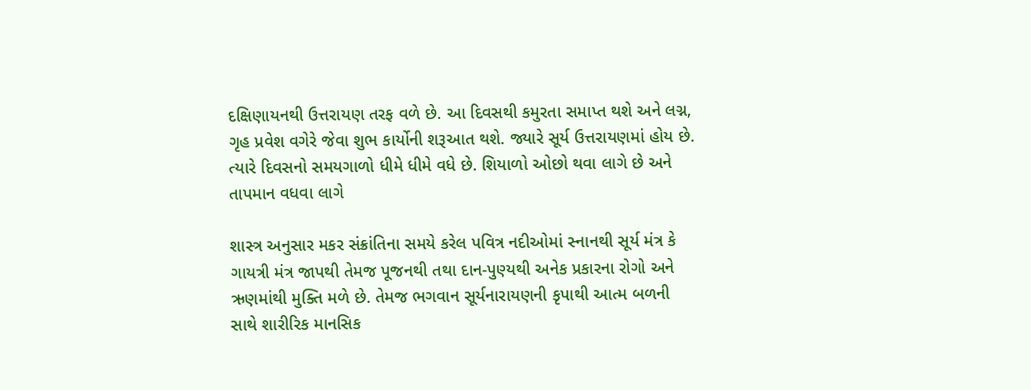દક્ષિણાયનથી ઉત્તરાયણ તરફ વળે છે. આ દિવસથી કમુરતા સમાપ્ત થશે અને લગ્ન, ગૃહ પ્રવેશ વગેરે જેવા શુભ કાર્યોની શરૂઆત થશે. જ્યારે સૂર્ય ઉત્તરાયણમાં હોય છે. ત્યારે દિવસનો સમયગાળો ધીમે ધીમે વધે છે. શિયાળો ઓછો થવા લાગે છે અને તાપમાન વધવા લાગે

શાસ્ત્ર અનુસાર મકર સંક્રાંતિના સમયે કરેલ પવિત્ર નદીઓમાં સ્નાનથી સૂર્ય મંત્ર કે ગાયત્રી મંત્ર જાપથી તેમજ પૂજનથી તથા દાન-પુણ્યથી અનેક પ્રકારના રોગો અને ઋણમાંથી મુક્તિ મળે છે. તેમજ ભગવાન સૂર્યનારાયણની કૃપાથી આત્મ બળની સાથે શારીરિક માનસિક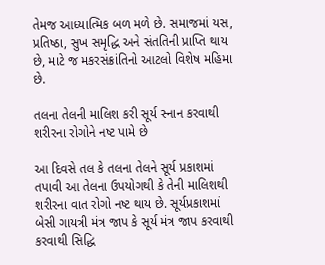તેમજ આધ્યાત્મિક બળ મળે છે. સમાજમાં યસ, પ્રતિષ્ઠા, સુખ સમૃદ્ધિ અને સંતતિની પ્રાપ્તિ થાય છે, માટે જ મકરસંક્રાંતિનો આટલો વિશેષ મહિમા છે.

તલના તેલની માલિશ કરી સૂર્ય સ્નાન કરવાથી શરીરના રોગોને નષ્ટ પામે છે

આ દિવસે તલ કે તલના તેલને સૂર્ય પ્રકાશમાં તપાવી આ તેલના ઉપયોગથી કે તેની માલિશથી શરીરના વાત રોગો નષ્ટ થાય છે. સૂર્યપ્રકાશમાં બેસી ગાયત્રી મંત્ર જાપ કે સૂર્ય મંત્ર જાપ કરવાથી કરવાથી સિદ્ધિ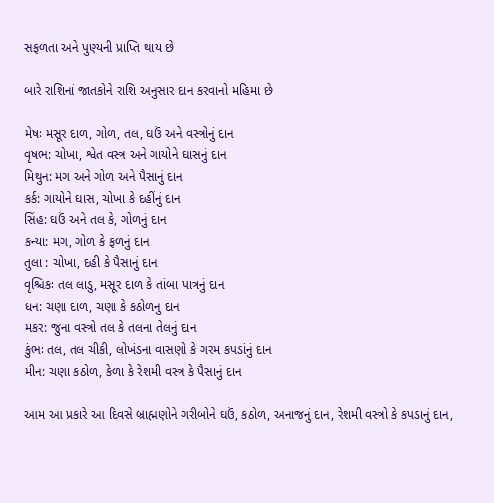સફળતા અને પુણ્યની પ્રાપ્તિ થાય છે

બારે રાશિનાં જાતકોને રાશિ અનુસાર દાન કરવાનો મહિમા છે

મેષઃ મસૂર દાળ, ગોળ, તલ, ઘઉં અને વસ્ત્રોનું દાન
વૃષભ: ચોખા, શ્વેત વસ્ત્ર અને ગાયોને ઘાસનું દાન
મિથુન: મગ અને ગોળ અને પૈસાનું દાન
કર્ક: ગાયોને ઘાસ, ચોખા કે દહીંનું દાન
સિંહ: ઘઉં અને તલ કે, ગોળનું દાન
કન્યા: મગ, ગોળ કે ફળનું દાન
તુલા : ચોખા, દહી કે પૈસાનું દાન
વૃશ્ચિકઃ તલ લાડુ, મસૂર દાળ કે તાંબા પાત્રનું દાન
ધન: ચણા દાળ, ચણા કે કઠોળનુ દાન
મકર: જુના વસ્ત્રો તલ કે તલના તેલનું દાન
કુંભઃ તલ, તલ ચીકી, લોખંડના વાસણો કે ગરમ કપડાંનું દાન
મીન: ચણા કઠોળ, કેળા કે રેશમી વસ્ત્ર કે પૈસાનું દાન

આમ આ પ્રકારે આ દિવસે બ્રાહ્મણોને ગરીબોને ઘઉં, કઠોળ, અનાજનું દાન, રેશમી વસ્ત્રો કે કપડાનું દાન,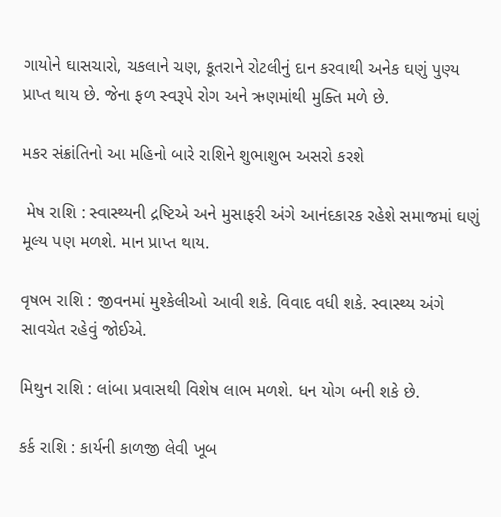ગાયોને ઘાસચારો, ચકલાને ચણ, કૂતરાને રોટલીનું દાન કરવાથી અનેક ઘણું પુણ્ય પ્રાપ્ત થાય છે. જેના ફળ સ્વરૂપે રોગ અને ઋણમાંથી મુક્તિ મળે છે.

મકર સંક્રાંતિનો આ મહિનો બારે રાશિને શુભાશુભ અસરો કરશે

 મેષ રાશિ : સ્વાસ્થ્યની દ્રષ્ટિએ અને મુસાફરી અંગે આનંદકારક રહેશે સમાજમાં ઘણું મૂલ્ય પણ મળશે. માન પ્રાપ્ત થાય.

વૃષભ રાશિ : જીવનમાં મુશ્કેલીઓ આવી શકે. વિવાદ વધી શકે. સ્વાસ્થ્ય અંગે સાવચેત રહેવું જોઈએ.

મિથુન રાશિ : લાંબા પ્રવાસથી વિશેષ લાભ મળશે. ધન યોગ બની શકે છે.

કર્ક રાશિ : કાર્યની કાળજી લેવી ખૂબ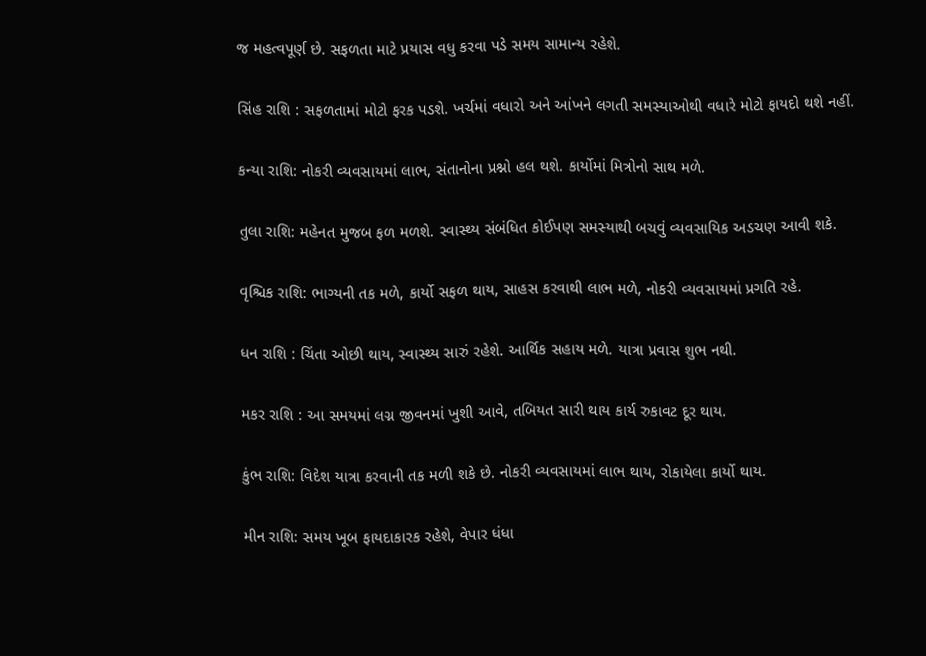જ મહત્વપૂર્ણ છે. સફળતા માટે પ્રયાસ વધુ કરવા પડે સમય સામાન્ય રહેશે.

સિંહ રાશિ : સફળતામાં મોટો ફરક પડશે. ખર્ચમાં વધારો અને આંખને લગતી સમસ્યાઓથી વધારે મોટો ફાયદો થશે નહીં.

કન્યા રાશિ: નોકરી વ્યવસાયમાં લાભ, સંતાનોના પ્રશ્નો હલ થશે. કાર્યોમાં મિત્રોનો સાથ મળે.

તુલા રાશિ: મહેનત મુજબ ફળ મળશે. સ્વાસ્થ્ય સંબંધિત કોઈપણ સમસ્યાથી બચવું વ્યવસાયિક અડચણ આવી શકે.

વૃશ્ચિક રાશિ: ભાગ્યની તક મળે, કાર્યો સફળ થાય, સાહસ કરવાથી લાભ મળે, નોકરી વ્યવસાયમાં પ્રગતિ રહે.

ધન રાશિ : ચિંતા ઓછી થાય, સ્વાસ્થ્ય સારું રહેશે. આર્થિક સહાય મળે. યાત્રા પ્રવાસ શુભ નથી.

મકર રાશિ : આ સમયમાં લગ્ન જીવનમાં ખુશી આવે, તબિયત સારી થાય કાર્ય રુકાવટ દૂર થાય.

કુંભ રાશિ: વિદેશ યાત્રા કરવાની તક મળી શકે છે. નોકરી વ્યવસાયમાં લાભ થાય, રોકાયેલા કાર્યો થાય.

મીન રાશિ: સમય ખૂબ ફાયદાકારક રહેશે, વેપાર ધંધા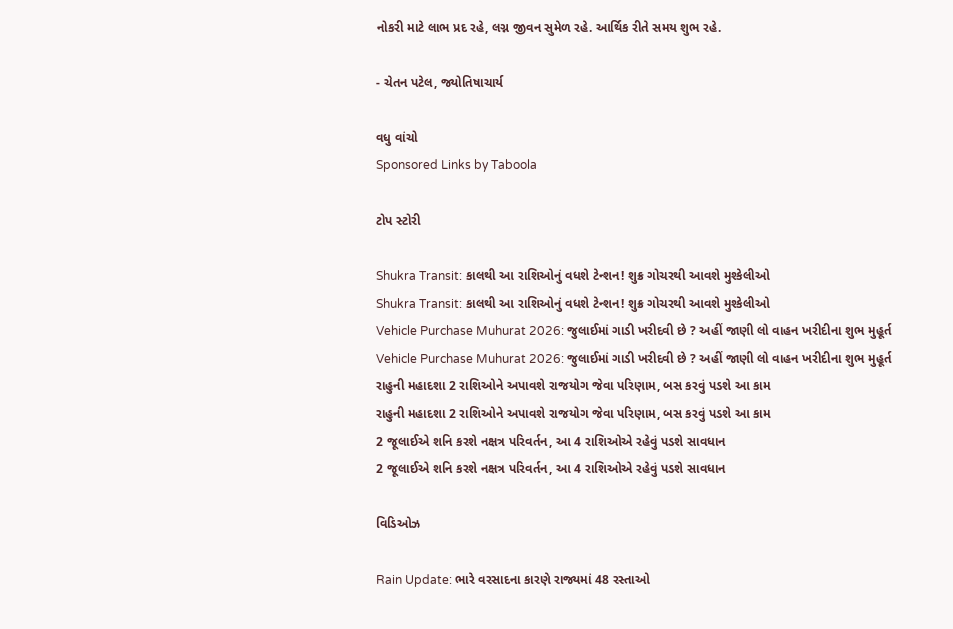નોકરી માટે લાભ પ્રદ રહે, લગ્ન જીવન સુમેળ રહે. આર્થિક રીતે સમય શુભ રહે.

- ચેતન પટેલ, જ્યોતિષાચાર્ય

વધુ વાંચો
Sponsored Links by Taboola

ટોપ સ્ટોરી

Shukra Transit: કાલથી આ રાશિઓનું વધશે ટેન્શન! શુક્ર ગોચરથી આવશે મુશ્કેલીઓ
Shukra Transit: કાલથી આ રાશિઓનું વધશે ટેન્શન! શુક્ર ગોચરથી આવશે મુશ્કેલીઓ
Vehicle Purchase Muhurat 2026: જુલાઈમાં ગાડી ખરીદવી છે ? અહીં જાણી લો વાહન ખરીદીના શુભ મુહૂર્ત
Vehicle Purchase Muhurat 2026: જુલાઈમાં ગાડી ખરીદવી છે ? અહીં જાણી લો વાહન ખરીદીના શુભ મુહૂર્ત
રાહુની મહાદશા 2 રાશિઓને અપાવશે રાજયોગ જેવા પરિણામ, બસ કરવું પડશે આ કામ
રાહુની મહાદશા 2 રાશિઓને અપાવશે રાજયોગ જેવા પરિણામ, બસ કરવું પડશે આ કામ
2 જૂલાઈએ શનિ કરશે નક્ષત્ર પરિવર્તન, આ 4 રાશિઓએ રહેવું પડશે સાવધાન
2 જૂલાઈએ શનિ કરશે નક્ષત્ર પરિવર્તન, આ 4 રાશિઓએ રહેવું પડશે સાવધાન

વિડિઓઝ

Rain Update: ભારે વરસાદના કારણે રાજ્યમાં 48 રસ્તાઓ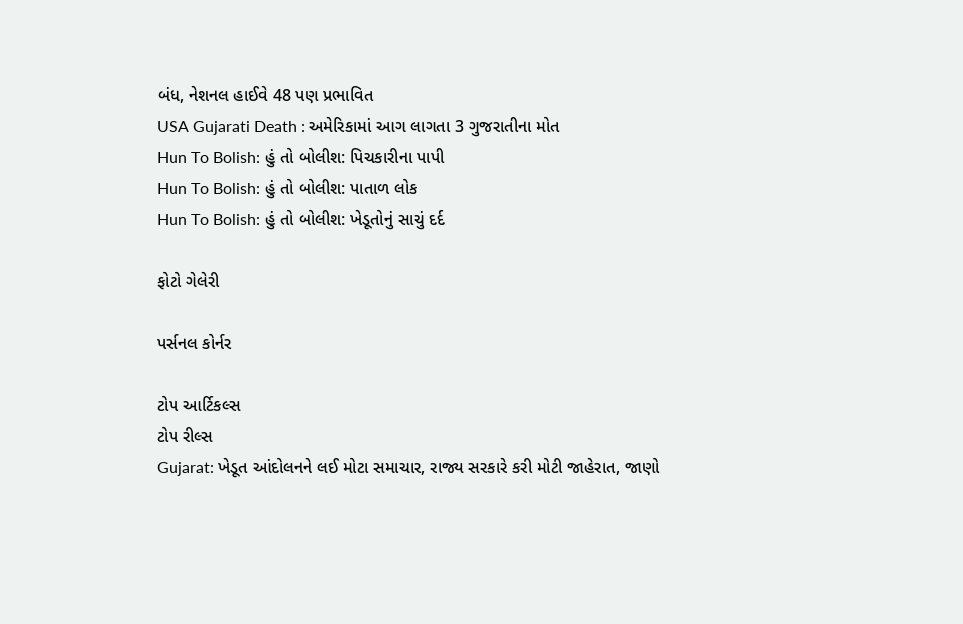બંધ, નેશનલ હાઈવે 48 પણ પ્રભાવિત
USA Gujarati Death : અમેરિકામાં આગ લાગતા 3 ગુજરાતીના મોત
Hun To Bolish: હું તો બોલીશ: પિચકારીના પાપી
Hun To Bolish: હું તો બોલીશ: પાતાળ લોક
Hun To Bolish: હું તો બોલીશ: ખેડૂતોનું સાચું દર્દ

ફોટો ગેલેરી

પર્સનલ કોર્નર

ટોપ આર્ટિકલ્સ
ટોપ રીલ્સ
Gujarat: ખેડૂત આંદોલનને લઈ મોટા સમાચાર, રાજ્ય સરકારે કરી મોટી જાહેરાત, જાણો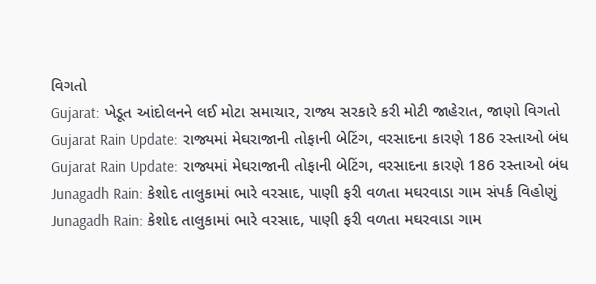વિગતો
Gujarat: ખેડૂત આંદોલનને લઈ મોટા સમાચાર, રાજ્ય સરકારે કરી મોટી જાહેરાત, જાણો વિગતો
Gujarat Rain Update: રાજ્યમાં મેઘરાજાની તોફાની બેટિંગ, વરસાદના કારણે 186 રસ્તાઓ બંધ
Gujarat Rain Update: રાજ્યમાં મેઘરાજાની તોફાની બેટિંગ, વરસાદના કારણે 186 રસ્તાઓ બંધ
Junagadh Rain: કેશોદ તાલુકામાં ભારે વરસાદ, પાણી ફરી વળતા મઘરવાડા ગામ સંપર્ક વિહોણું
Junagadh Rain: કેશોદ તાલુકામાં ભારે વરસાદ, પાણી ફરી વળતા મઘરવાડા ગામ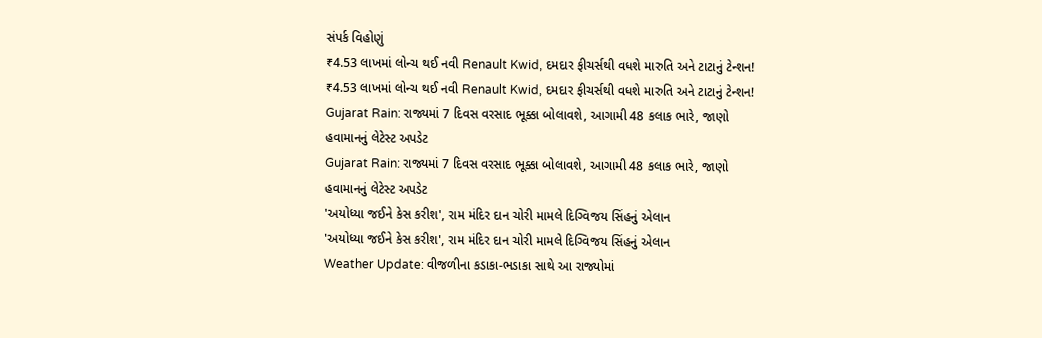સંપર્ક વિહોણું
₹4.53 લાખમાં લોન્ચ થઈ નવી Renault Kwid, દમદાર ફીચર્સથી વધશે મારુતિ અને ટાટાનું ટેન્શન!
₹4.53 લાખમાં લોન્ચ થઈ નવી Renault Kwid, દમદાર ફીચર્સથી વધશે મારુતિ અને ટાટાનું ટેન્શન!
Gujarat Rain: રાજ્યમાં 7 દિવસ વરસાદ ભૂક્કા બોલાવશે, આગામી 48 કલાક ભારે, જાણો હવામાનનું લેટેસ્ટ અપડેટ
Gujarat Rain: રાજ્યમાં 7 દિવસ વરસાદ ભૂક્કા બોલાવશે, આગામી 48 કલાક ભારે, જાણો હવામાનનું લેટેસ્ટ અપડેટ
'અયોધ્યા જઈને કેસ કરીશ', રામ મંદિર દાન ચોરી મામલે દિગ્વિજય સિંહનું એલાન
'અયોધ્યા જઈને કેસ કરીશ', રામ મંદિર દાન ચોરી મામલે દિગ્વિજય સિંહનું એલાન
Weather Update: વીજળીના કડાકા-ભડાકા સાથે આ રાજ્યોમાં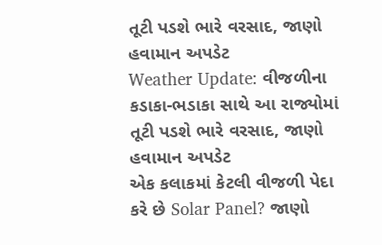તૂટી પડશે ભારે વરસાદ, જાણો હવામાન અપડેટ
Weather Update: વીજળીના કડાકા-ભડાકા સાથે આ રાજ્યોમાં તૂટી પડશે ભારે વરસાદ, જાણો હવામાન અપડેટ
એક કલાકમાં કેટલી વીજળી પેદા કરે છે Solar Panel? જાણો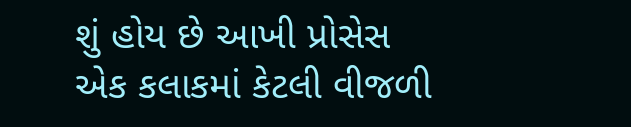શું હોય છે આખી પ્રોસેસ
એક કલાકમાં કેટલી વીજળી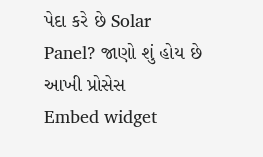પેદા કરે છે Solar Panel? જાણો શું હોય છે આખી પ્રોસેસ
Embed widget